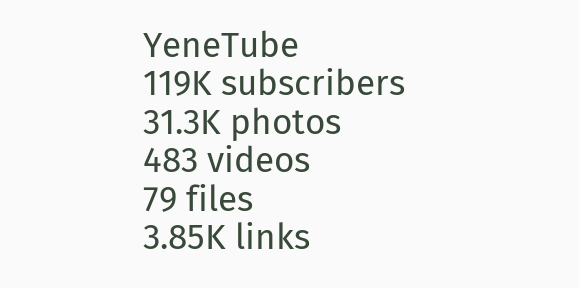YeneTube
119K subscribers
31.3K photos
483 videos
79 files
3.85K links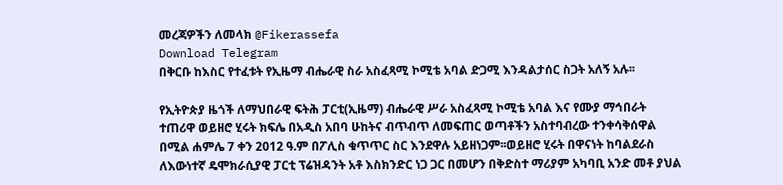መረጃዎችን ለመላክ @Fikerassefa
Download Telegram
በቅርቡ ከእስር የተፈቱት የኢዜማ ብሔራዊ ስራ አስፈጻሚ ኮሚቴ አባል ድጋሚ እንዳልታሰር ስጋት አለኝ አሉ፡፡

የኢትዮጵያ ዜጎች ለማህበራዊ ፍትሕ ፓርቲ(ኢዜማ) ብሔራዊ ሥራ አስፈጻሚ ኮሚቴ አባል እና የሙያ ማኅበራት ተጠሪዋ ወይዘሮ ሂሩት ክፍሌ በአዲስ አበባ ሁከትና ብጥብጥ ለመፍጠር ወጣቶችን አስተባብረው ተንቀሳቅሰዋል በሚል ሐምሌ 7 ቀን 2012 ዓ.ም በፖሊስ ቁጥጥር ስር እንደዋሉ አይዘነጋም፡፡ወይዘሮ ሂሩት በዋናነት ከባልደራስ ለእውነተኛ ዴሞክራሲያዊ ፓርቲ ፕሬዝዳንት አቶ እስክንድር ነጋ ጋር በመሆን በቅድስተ ማሪያም አካባቢ አንድ መቶ ያህል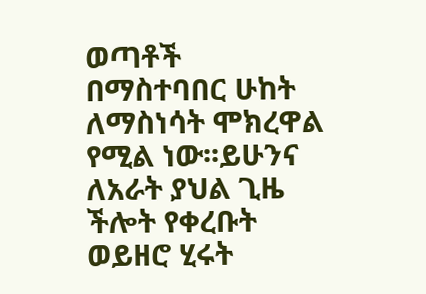ወጣቶች በማስተባበር ሁከት ለማስነሳት ሞክረዋል የሚል ነው፡፡ይሁንና ለአራት ያህል ጊዜ ችሎት የቀረቡት ወይዘሮ ሂሩት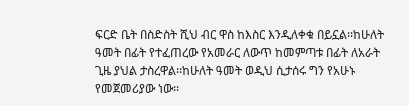ፍርድ ቤት በስድስት ሺህ ብር ዋስ ከእስር እንዲለቀቁ በይኗል፡፡ከሁለት ዓመት በፊት የተፈጠረው የአመራር ለውጥ ከመምጣቱ በፊት ለአራት ጊዜ ያህል ታስረዋል፡፡ከሁለት ዓመት ወዲህ ሲታሰሩ ግን የአሁኑ የመጀመሪያው ነው፡፡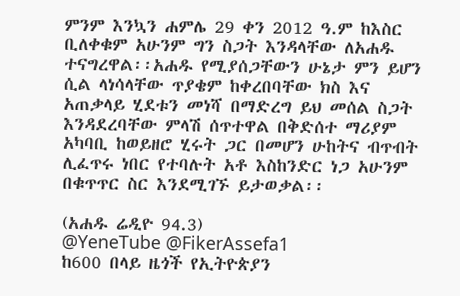ምንም እንኳን ሐምሌ 29 ቀን 2012 ዓ.ም ከእስር ቢለቀቁም አሁንም ግን ስጋት እንዳላቸው ለአሐዱ ተናግረዋል፡፡አሐዱ የሚያሰጋቸውን ሁኔታ ምን ይሆን ሲል ላነሳላቸው ጥያቄም ከቀረበባቸው ክስ እና አጠቃላይ ሂደቱን መነሻ በማድረግ ይህ መሰል ስጋት እንዳደረባቸው ምላሽ ሰጥተዋል በቅድሰተ ማሪያም አካባቢ ከወይዘሮ ሂሩት ጋር በመሆን ሁከትና ብጥብት ሊፈጥሩ ነበር የተባሉት አቶ እስከንድር ነጋ አሁንም በቁጥጥር ስር እንደሚገኙ ይታወቃል፡፡

(አሐዱ ሬዲዮ 94.3)
@YeneTube @FikerAssefa1
ከ600 በላይ ዜጎች የኢትዮጵያን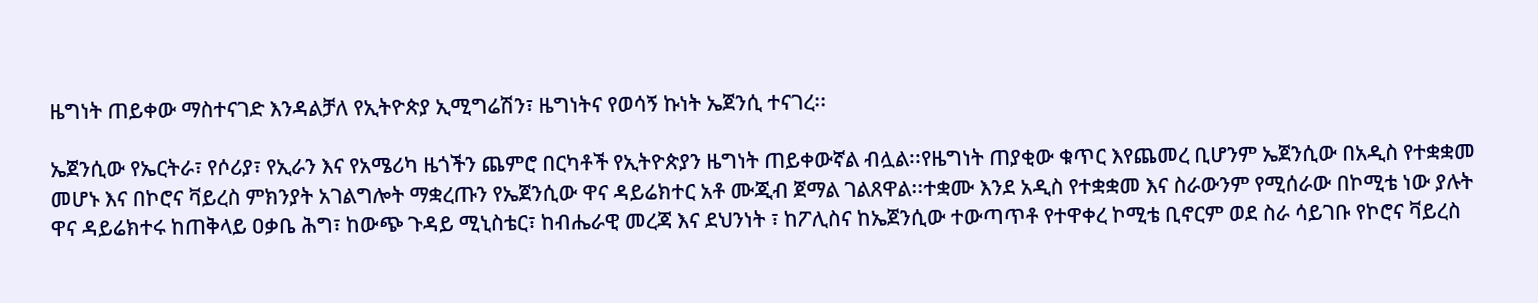ዜግነት ጠይቀው ማስተናገድ እንዳልቻለ የኢትዮጵያ ኢሚግሬሽን፣ ዜግነትና የወሳኝ ኩነት ኤጀንሲ ተናገረ፡፡

ኤጀንሲው የኤርትራ፣ የሶሪያ፣ የኢራን እና የአሜሪካ ዜጎችን ጨምሮ በርካቶች የኢትዮጵያን ዜግነት ጠይቀውኛል ብሏል፡፡የዜግነት ጠያቂው ቁጥር እየጨመረ ቢሆንም ኤጀንሲው በአዲስ የተቋቋመ መሆኑ እና በኮሮና ቫይረስ ምክንያት አገልግሎት ማቋረጡን የኤጀንሲው ዋና ዳይሬክተር አቶ ሙጂብ ጀማል ገልጸዋል፡፡ተቋሙ እንደ አዲስ የተቋቋመ እና ስራውንም የሚሰራው በኮሚቴ ነው ያሉት ዋና ዳይሬክተሩ ከጠቅላይ ዐቃቤ ሕግ፣ ከውጭ ጉዳይ ሚኒስቴር፣ ከብሔራዊ መረጃ እና ደህንነት ፣ ከፖሊስና ከኤጀንሲው ተውጣጥቶ የተዋቀረ ኮሚቴ ቢኖርም ወደ ስራ ሳይገቡ የኮሮና ቫይረስ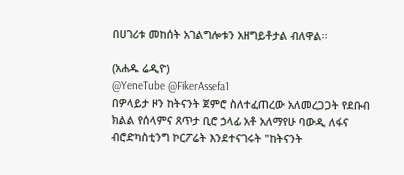በሀገሪቱ መከሰት አገልግሎቱን አዘግይቶታል ብለዋል፡፡

(አሐዱ ሬዲዮ)
@YeneTube @FikerAssefa1
በዎላይታ ዞን ከትናንት ጀምሮ ስለተፈጠረው አለመረጋጋት የደቡብ ክልል የሰላምና ጸጥታ ቢሮ ኃላፊ አቶ አለማየሁ ባውዲ ለፋና ብሮድካስቲንግ ኮርፖሬት እንደተናገሩት "ከትናንት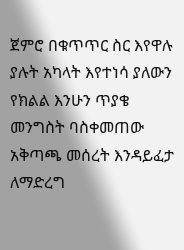ጀምሮ በቁጥጥር ስር እየዋሉ ያሉት አካላት እየተነሳ ያለውን የክልል እንሁን ጥያቄ መንግስት ባስቀመጠው አቅጣጫ መሰረት እንዳይፈታ ለማድረግ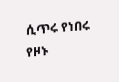ሲጥሩ የነበሩ የዞኑ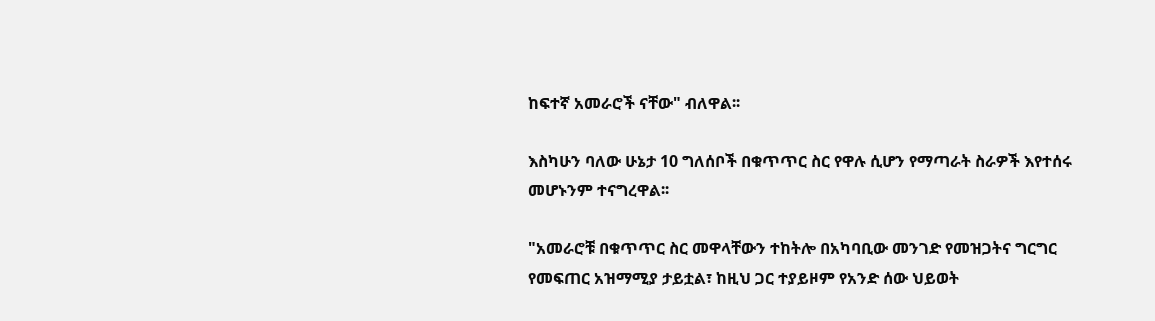ከፍተኛ አመራሮች ናቸው" ብለዋል፡፡

እስካሁን ባለው ሁኔታ 10 ግለሰቦች በቁጥጥር ስር የዋሉ ሲሆን የማጣራት ስራዎች እየተሰሩ መሆኑንም ተናግረዋል፡፡

"አመራሮቹ በቁጥጥር ስር መዋላቸውን ተከትሎ በአካባቢው መንገድ የመዝጋትና ግርግር የመፍጠር አዝማሚያ ታይቷል፣ ከዚህ ጋር ተያይዞም የአንድ ሰው ህይወት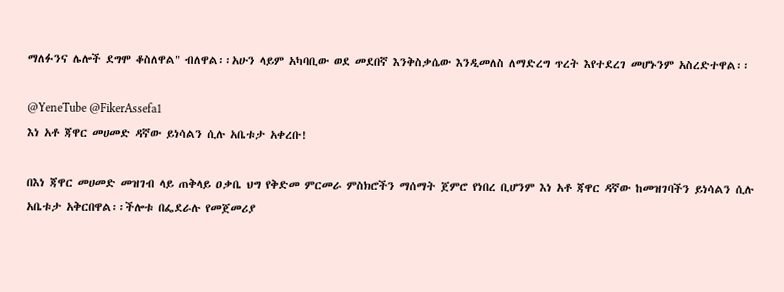ማለፉንና ሌሎች ደግሞ ቆስለዋል" ብለዋል፡፡አሁን ላይም አካባቢው ወደ መደበኛ እንቅስቃሴው እንዲመለስ ለማድረግ ጥረት እየተደረገ መሆኑንም አስረድተዋል፡፡

@YeneTube @FikerAssefa1
እነ አቶ ጃዋር መሀመድ ዳኛው ይነሳልን ሲሉ አቤቱታ አቀረቡ!

በእነ ጃዋር መሀመድ መዝገብ ላይ ጠቅላይ ዐቃቤ ህግ የቅድመ ምርመራ ምስክሮችን ማሰማት ጀምሮ የነበረ ቢሆንም እነ አቶ ጃዋር ዳኛው ከመዝገባችን ይነሳልን ሲሉ አቤቱታ አቅርበዋል፡፡ችሎቱ በፌደራሉ የመጀመሪያ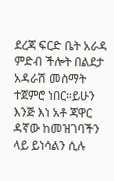ደረጃ ፍርድ ቤት አራዳ ምድብ ችሎት በልደታ አዳራሽ መስማት ተጀምሮ ነበር።ይሁን እንጅ እነ አቶ ጃዋር ዳኛው ከመዝገባችን ላይ ይነሳልን ሲሉ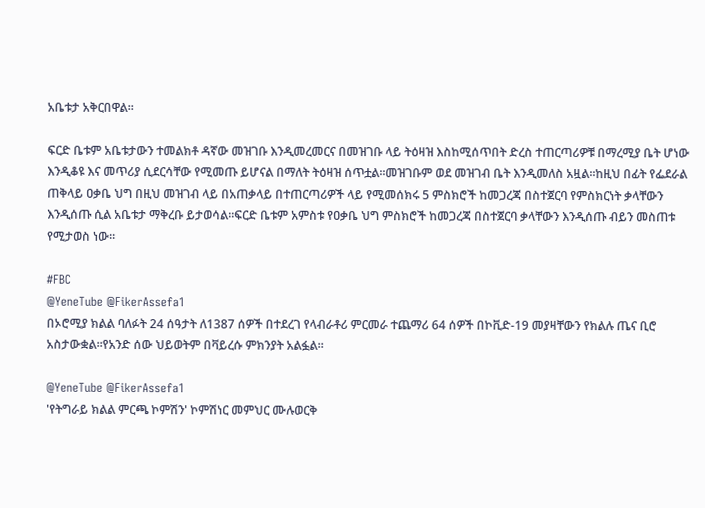አቤቱታ አቅርበዋል፡፡

ፍርድ ቤቱም አቤቱታውን ተመልክቶ ዳኛው መዝገቡ እንዲመረመርና በመዝገቡ ላይ ትዕዛዝ እስከሚሰጥበት ድረስ ተጠርጣሪዎቹ በማረሚያ ቤት ሆነው እንዲቆዩ እና መጥሪያ ሲደርሳቸው የሚመጡ ይሆናል በማለት ትዕዛዝ ሰጥቷል፡፡መዝገቡም ወደ መዝገብ ቤት እንዲመለስ አዟል፡፡ከዚህ በፊት የፌደራል ጠቅላይ ዐቃቤ ህግ በዚህ መዝገብ ላይ በአጠቃላይ በተጠርጣሪዎች ላይ የሚመሰክሩ 5 ምስክሮች ከመጋረጃ በስተጀርባ የምስክርነት ቃላቸውን እንዲሰጡ ሲል አቤቱታ ማቅረቡ ይታወሳል።ፍርድ ቤቱም አምስቱ የዐቃቤ ህግ ምስክሮች ከመጋረጃ በስተጀርባ ቃላቸውን እንዲሰጡ ብይን መስጠቱ የሚታወስ ነው።

#FBC
@YeneTube @FikerAssefa1
በኦሮሚያ ክልል ባለፉት 24 ሰዓታት ለ1387 ሰዎች በተደረገ የላብራቶሪ ምርመራ ተጨማሪ 64 ሰዎች በኮቪድ-19 መያዛቸውን የክልሉ ጤና ቢሮ አስታውቋል፡፡የአንድ ሰው ህይወትም በቫይረሱ ምክንያት አልፏል።

@YeneTube @FikerAssefa1
'የትግራይ ክልል ምርጫ ኮምሽን' ኮምሽነር መምህር ሙሉወርቅ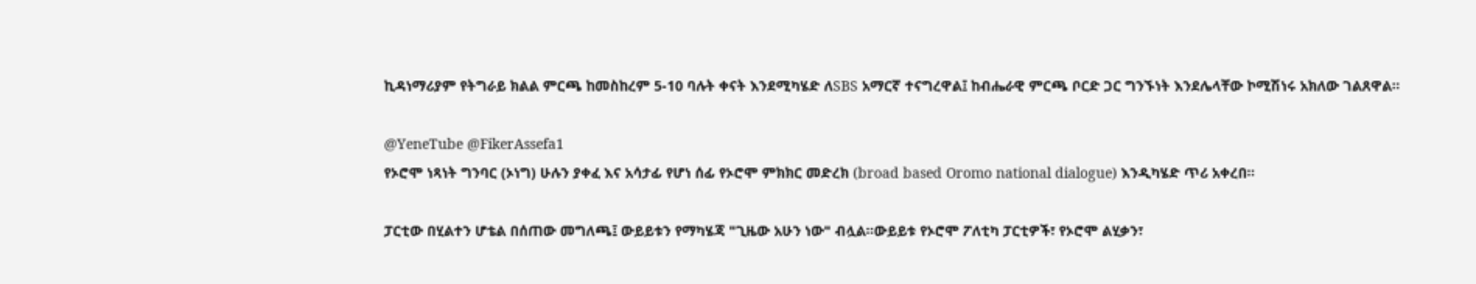ኪዳነማሪያም የትግራይ ክልል ምርጫ ከመስከረም 5-10 ባሉት ቀናት እንደሚካሄድ ለSBS አማርኛ ተናግረዋል፤ ከብሔራዊ ምርጫ ቦርድ ጋር ግንኙነት እንደሌላቸው ኮሚሽነሩ አክለው ገልጸዋል።

@YeneTube @FikerAssefa1
የኦሮሞ ነጻነት ግንባር (ኦነግ) ሁሉን ያቀፈ እና አሳታፊ የሆነ ሰፊ የኦሮሞ ምክክር መድረክ (broad based Oromo national dialogue) እንዲካሄድ ጥሪ አቀረበ።

ፓርቲው በሂልተን ሆቴል በሰጠው መግለጫ፤ ውይይቱን የማካሄጃ "ጊዜው አሁን ነው" ብሏል።ውይይቱ የኦሮሞ ፖለቲካ ፓርቲዎች፣ የኦሮሞ ልሂቃን፣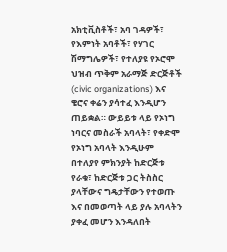አክቲቪስቶች፣ አባ ገዳዎች፣ የእምነት አባቶች፣ የሃገር ሽማግሌዎች፣ የተለያዩ የኦሮሞ ህዝብ ጥቅም አራማጅ ድርጅቶች (civic organizations) እና ቄሮና ቀሬን ያሳተፈ እንዲሆን ጠይቋል። ውይይቱ ላይ የኦነግ ነባርና መስራች አባላት፣ የቀድሞ የኦነግ አባላት እንዲሁም በተለያየ ምክንያት ከድርጅቱ የራቁ፣ ከድርጅቱ ጋር ትስስር ያላቸውና ግዴታቸውን የተወጡ እና በመወጣት ላይ ያሉ አባላትን ያቀፈ መሆን እንዳለበት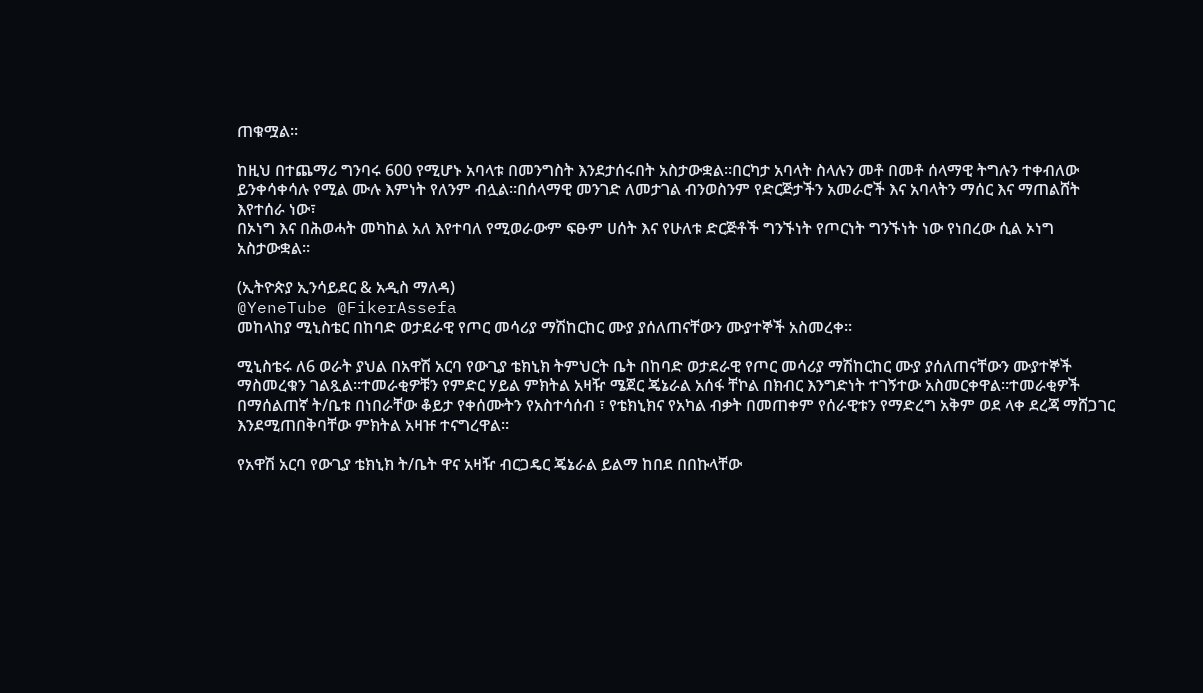ጠቁሟል።

ከዚህ በተጨማሪ ግንባሩ 600 የሚሆኑ አባላቱ በመንግስት እንደታሰሩበት አስታውቋል።በርካታ አባላት ስላሉን መቶ በመቶ ሰላማዊ ትግሉን ተቀብለው ይንቀሳቀሳሉ የሚል ሙሉ እምነት የለንም ብሏል።በሰላማዊ መንገድ ለመታገል ብንወስንም የድርጅታችን አመራሮች እና አባላትን ማሰር እና ማጠልሸት እየተሰራ ነው፣
በኦነግ እና በሕወሓት መካከል አለ እየተባለ የሚወራውም ፍፁም ሀሰት እና የሁለቱ ድርጅቶች ግንኙነት የጦርነት ግንኙነት ነው የነበረው ሲል ኦነግ አስታውቋል።

(ኢትዮጵያ ኢንሳይደር & አዲስ ማለዳ)
@YeneTube @FikerAssefa
መከላከያ ሚኒስቴር በከባድ ወታደራዊ የጦር መሳሪያ ማሽከርከር ሙያ ያሰለጠናቸውን ሙያተኞች አስመረቀ፡፡

ሚኒስቴሩ ለ6 ወራት ያህል በአዋሽ አርባ የውጊያ ቴክኒክ ትምህርት ቤት በከባድ ወታደራዊ የጦር መሳሪያ ማሽከርከር ሙያ ያሰለጠናቸውን ሙያተኞች ማስመረቁን ገልጿል።ተመራቂዎቹን የምድር ሃይል ምክትል አዛዥ ሜጀር ጄኔራል አሰፋ ቸኮል በክብር እንግድነት ተገኝተው አስመርቀዋል።ተመራቂዎች በማሰልጠኛ ት/ቤቱ በነበራቸው ቆይታ የቀሰሙትን የአስተሳሰብ ፣ የቴክኒክና የአካል ብቃት በመጠቀም የሰራዊቱን የማድረግ አቅም ወደ ላቀ ደረጃ ማሸጋገር እንደሚጠበቅባቸው ምክትል አዛዡ ተናግረዋል፡፡

የአዋሽ አርባ የውጊያ ቴክኒክ ት/ቤት ዋና አዛዥ ብርጋዴር ጄኔራል ይልማ ከበደ በበኩላቸው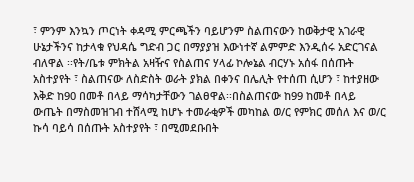፣ ምንም እንኳን ጦርነት ቀዳሚ ምርጫችን ባይሆንም ስልጠናውን ከወቅታዊ አገራዊ ሁኔታችንና ከታላቁ የህዳሴ ግድብ ጋር በማያያዝ እውነተኛ ልምምድ እንዲሰሩ አድርገናል ብለዋል ፡፡የት/ቤቱ ምክትል አዛዥና የስልጠና ሃላፊ ኮሎኔል ብርሃኑ አሰፋ በሰጡት አስተያየት ፣ ስልጠናው ለስድስት ወራት ያክል በቀንና በሌሊት የተሰጠ ሲሆን ፣ ከተያዘው እቅድ ከ90 በመቶ በላይ ማሳካታቸውን ገልፀዋል፡፡በስልጠናው ከ99 ከመቶ በላይ ውጤት በማስመዝገብ ተሸላሚ ከሆኑ ተመራቂዎች መካከል ወ/ር የምክር መሰለ እና ወ/ር ኩሳ ባይሳ በሰጡት አስተያየት ፣ በሚመደቡበት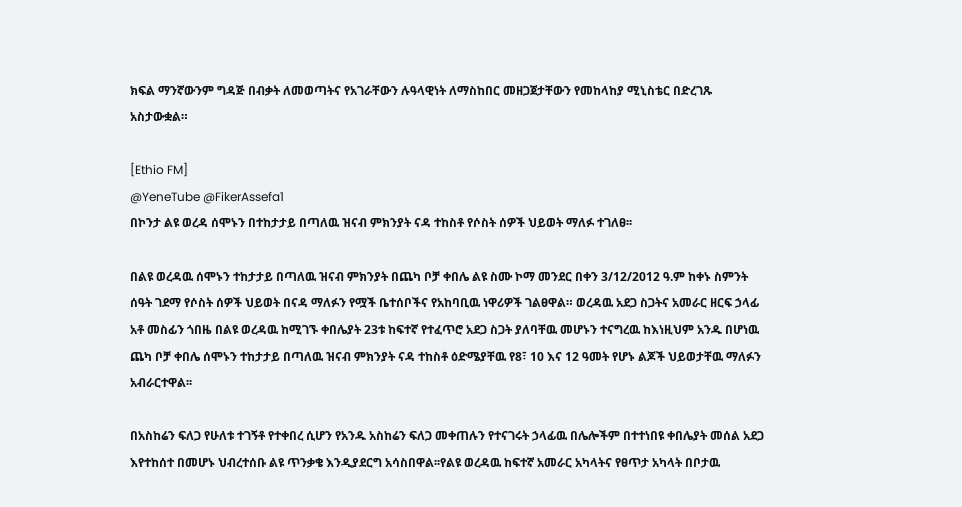ክፍል ማንኛውንም ግዳጅ በብቃት ለመወጣትና የአገራቸውን ሉዓላዊነት ለማስከበር መዘጋጀታቸውን የመከላከያ ሚኒስቴር በድረገጹ አስታውቋል።

[Ethio FM]
@YeneTube @FikerAssefa1
በኮንታ ልዩ ወረዳ ሰሞኑን በተከታታይ በጣለዉ ዝናብ ምክንያት ናዳ ተከስቶ የሶስት ሰዎች ህይወት ማለፉ ተገለፀ፡፡

በልዩ ወረዳዉ ሰሞኑን ተከታታይ በጣለዉ ዝናብ ምክንያት በጨካ ቦቻ ቀበሌ ልዩ ስሙ ኮማ መንደር በቀን 3/12/2012 ዓ.ም ከቀኑ ስምንት ሰዓት ገደማ የሶስት ሰዎች ህይወት በናዳ ማለፉን የሟች ቤተሰቦችና የአከባቢዉ ነዋሪዎች ገልፀዋል። ወረዳዉ አደጋ ስጋትና አመራር ዘርፍ ኃላፊ አቶ መስፊን ጎበዜ በልዩ ወረዳዉ ከሚገኙ ቀበሌያት 23ቱ ከፍተኛ የተፈጥሮ አደጋ ስጋት ያለባቸዉ መሆኑን ተናግረዉ ከእነዚህም አንዱ በሆነዉ ጨካ ቦቻ ቀበሌ ሰሞኑን ተከታታይ በጣለዉ ዝናብ ምክንያት ናዳ ተከስቶ ዕድሜያቸዉ የ8፣ 10 እና 12 ዓመት የሆኑ ልጆች ህይወታቸዉ ማለፉን አብራርተዋል፡፡

በአስከሬን ፍለጋ የሁለቱ ተገኝቶ የተቀበረ ሲሆን የአንዱ አስከሬን ፍለጋ መቀጠሉን የተናገሩት ኃላፊዉ በሌሎችም በተተነበዩ ቀበሌያት መሰል አደጋ እየተከሰተ በመሆኑ ህብረተሰቡ ልዩ ጥንቃቄ እንዲያደርግ አሳስበዋል፡፡የልዩ ወረዳዉ ከፍተኛ አመራር አካላትና የፀጥታ አካላት በቦታዉ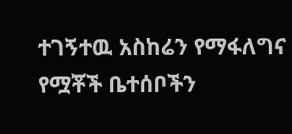ተገኝተዉ አስከሬን የማፋለግና የሟቾች ቤተሰቦችን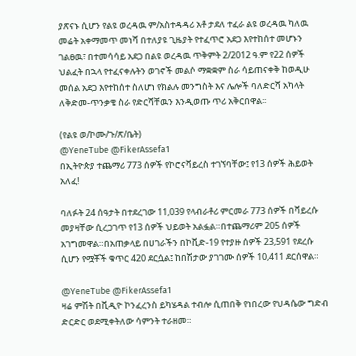ያጽናኑ ሲሆን የልዩ ወረዳዉ ም/አስተዳዳሪ አቶ ታደለ ተፈራ ልዩ ወረዳዉ ካለዉ መሬት አቀማመጥ መነሻ በተለያዩ ጊዜያት የተፈጥሮ አደጋ እየተከሰተ መሆኑን ገልፀዉ፣ በተመሳሳይ አደጋ በልዩ ወረዳዉ ጥቅምት 2/2012 ዓ.ም የ22 ሰዎች ህልፈት በኋላ የተፈናቀሉትን ወገኖች መልሶ ማቋቋም ስራ ሳይጠናቀቅ ከወዲሁ መሰል አደጋ እየተከሰተ ስለሆነ የክልሉ መንግስት እና ሌሎች ባለድርሻ አካላት ለቅድመ-ጥንቃቄ ስራ የድርሻቸዉን እንዲወጡ ጥሪ አቅርበዋል፡፡

(የልዩ ወ/ኮሙ/ጉ/ጽ/ቤት)
@YeneTube @FikerAssefa1
በኢትዮጵያ ተጨማሪ 773 ሰዎች የኮሮናቫይረስ ተገኘባቸው፤ የ13 ሰዎች ሕይወት አለፈ!

ባለፉት 24 ሰዓታት በተደረገው 11,039 የላብራቶሪ ምርመራ 773 ሰዎች በቫይረሱ መያዛቸው ሲረጋገጥ የ13 ሰዎች ህይወት አልፏል።በተጨማሪም 205 ሰዎች አገግመዋል።በአጠቃላይ በሀገራችን በኮቪድ-19 የተያዙ ሰዎች 23,591 የደረሱ ሲሆን የሟቾች ቁጥር 420 ደርሷል፤ ከበሽታው ያገገሙ ሰዎች 10,411 ደርሰዋል።

@YeneTube @FikerAssefa1
ዛሬ ምሽት በቪዲዮ ኮንፈረንስ ይካሄዳል ተብሎ ሲጠበቅ የነበረው የህዳሴው ግድብ ድርድር ወደሚቀትለው ሳምንት ተራዘመ።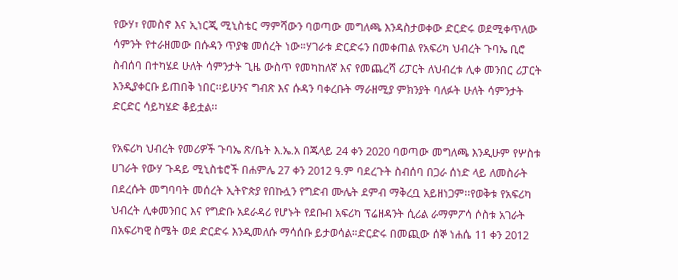የውሃ፣ የመስኖ እና ኢነርጂ ሚኒስቴር ማምሻውን ባወጣው መግለጫ እንዳስታወቀው ድርድሩ ወደሚቀጥለው ሳምንት የተራዘመው በሱዳን ጥያቄ መሰረት ነው።ሃገራቱ ድርድሩን በመቀጠል የአፍሪካ ህብረት ጉባኤ ቢሮ ስብሰባ በተካሄደ ሁለት ሳምንታት ጊዜ ውስጥ የመካከለኛ እና የመጨረሻ ሪፓርት ለህብረቱ ሊቀ መንበር ሪፓርት እንዲያቀርቡ ይጠበቅ ነበር፡፡ይሁንና ግብጽ እና ሱዳን ባቀረቡት ማራዘሚያ ምክንያት ባለፉት ሁለት ሳምንታት ድርድር ሳይካሄድ ቆይቷል፡፡

የአፍሪካ ህብረት የመሪዎች ጉባኤ ጽ/ቤት እ.ኤ.አ በጁላይ 24 ቀን 2020 ባወጣው መግለጫ እንዲሁም የሦስቱ ሀገራት የውሃ ጉዳይ ሚኒስቴሮች በሐምሌ 27 ቀን 2012 ዓ.ም ባደረጉት ስብሰባ በጋራ ሰነድ ላይ ለመስራት በደረሱት መግባባት መሰረት ኢትዮጵያ የበኩሏን የግድብ ሙሌት ደምብ ማቅረቧ አይዘነጋም፡፡የወቅቱ የአፍሪካ ህብረት ሊቀመንበር እና የግድቡ አደራዳሪ የሆኑት የደቡብ አፍሪካ ፕሬዘዳንት ሲሪል ራማምፖሳ ሶስቱ አገራት በአፍሪካዊ ስሜት ወደ ድርድሩ እንዲመለሱ ማሳሰቡ ይታወሳል።ድርድሩ በመጪው ሰኞ ነሐሴ 11 ቀን 2012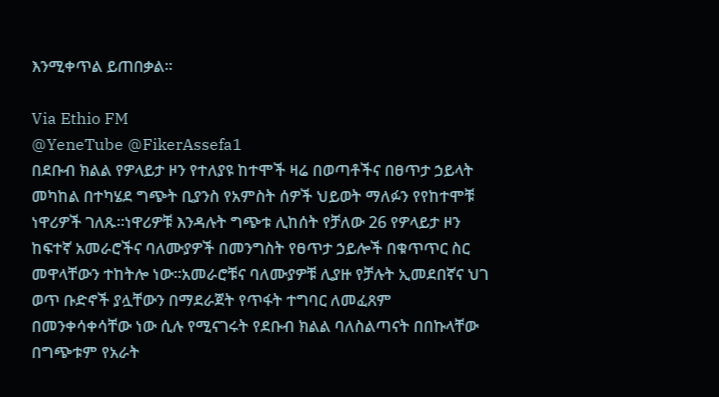እንሚቀጥል ይጠበቃል፡፡

Via Ethio FM
@YeneTube @FikerAssefa1
በደቡብ ክልል የዎላይታ ዞን የተለያዩ ከተሞች ዛሬ በወጣቶችና በፀጥታ ኃይላት መካከል በተካሄደ ግጭት ቢያንስ የአምስት ሰዎች ህይወት ማለፉን የየከተሞቹ ነዋሪዎች ገለጹ።ነዋሪዎቹ እንዳሉት ግጭቱ ሊከሰት የቻለው 26 የዎላይታ ዞን ከፍተኛ አመራሮችና ባለሙያዎች በመንግስት የፀጥታ ኃይሎች በቁጥጥር ስር መዋላቸውን ተከትሎ ነው።አመራሮቹና ባለሙያዎቹ ሊያዙ የቻሉት ኢመደበኛና ህገ ወጥ ቡድኖች ያሏቸውን በማደራጀት የጥፋት ተግባር ለመፈጸም በመንቀሳቀሳቸው ነው ሲሉ የሚናገሩት የደቡብ ክልል ባለስልጣናት በበኩላቸው በግጭቱም የአራት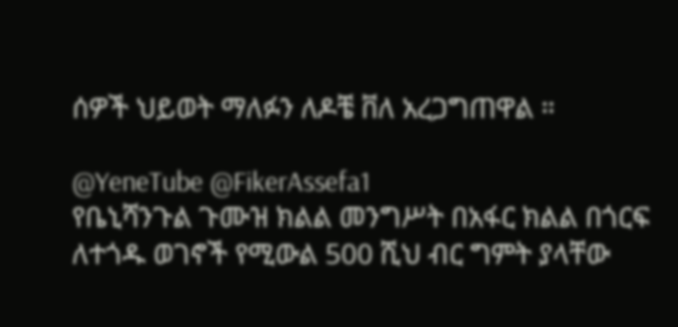ሰዎች ህይወት ማለፉን ለዶቼ ቨለ አረጋግጠዋል ።

@YeneTube @FikerAssefa1
የቤኒሻንጉል ጉሙዝ ክልል መንግሥት በአፋር ክልል በጎርፍ ለተጎዱ ወገኖች የሚውል 500 ሺህ ብር ግምት ያላቸው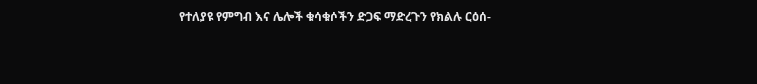የተለያዩ የምግብ እና ሌሎች ቁሳቁሶችን ድጋፍ ማድረጉን የክልሉ ርዕሰ-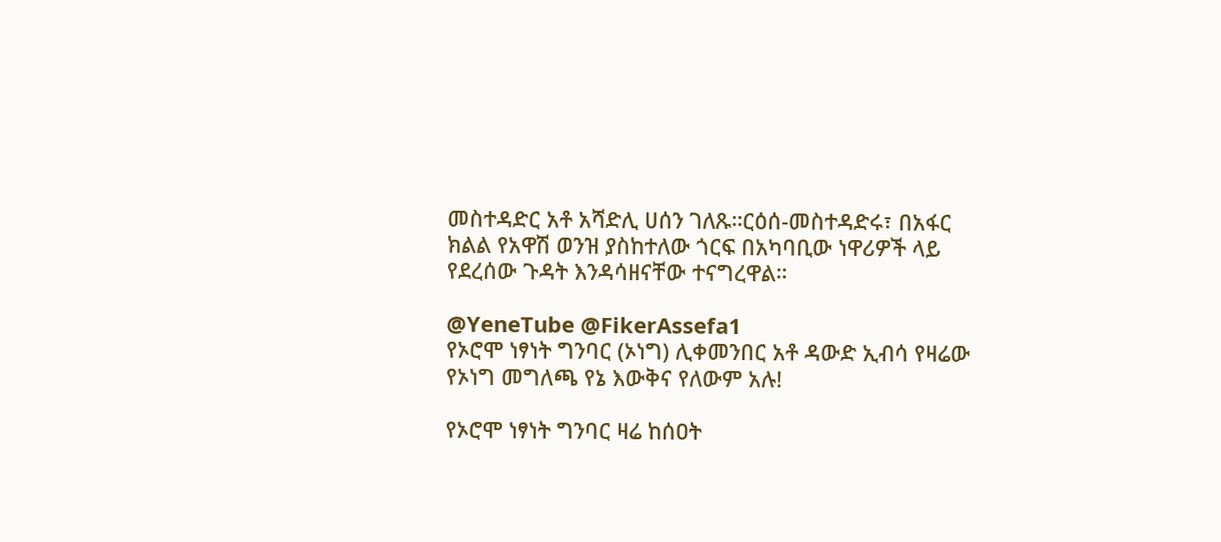መስተዳድር አቶ አሻድሊ ሀሰን ገለጹ።ርዕሰ-መስተዳድሩ፣ በአፋር ክልል የአዋሽ ወንዝ ያስከተለው ጎርፍ በአካባቢው ነዋሪዎች ላይ የደረሰው ጉዳት እንዳሳዘናቸው ተናግረዋል።

@YeneTube @FikerAssefa1
የኦሮሞ ነፃነት ግንባር (ኦነግ) ሊቀመንበር አቶ ዳውድ ኢብሳ የዛሬው የኦነግ መግለጫ የኔ እውቅና የለውም አሉ!

የኦሮሞ ነፃነት ግንባር ዛሬ ከሰዐት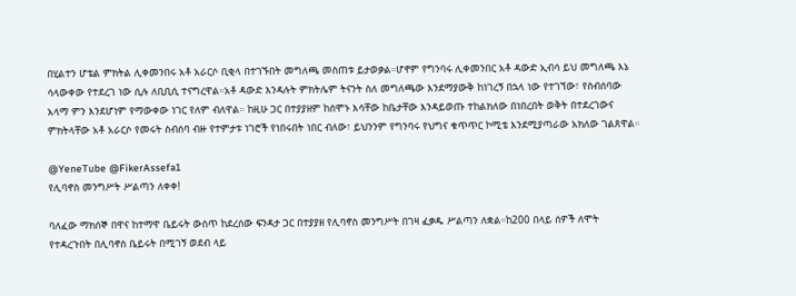በሂልተን ሆቴል ምክትል ሊቀመንበሩ አቶ አራርሶ ቢቂላ በተገኙበት መግለጫ መስጠቱ ይታወቃል።ሆኖም የግንባሩ ሊቀመንበር አቶ ዳውድ ኢብሳ ይህ መግለጫ እኔ ሳላውቀው የተደረገ ነው ሲሉ ለቢቢሲ ተናግረዋል።አቶ ዳውድ እንዳሉት ምክትሌም ትናንት ስለ መግለጫው እንደማያውቅ ከነገረኝ በኋላ ነው የተገኘው፣ የስብሰባው አላማ ምን እንደሆነም የማውቀው ነገር የለም ብለዋል። ከዚሁ ጋር በተያያዘም ከሰሞኑ እሳቸው ከቤታቸው እንዳይወጡ ተከልክለው በነበረበት ወቅት በተደረገውና ምክትላቸው አቶ አራርሶ የመሩት ስብሰባ ብዙ የተምታቱ ነገሮች የነበሩበት ነበር ብለው፣ ይህንንም የግንባሩ የህግና ቁጥጥር ኮሚቴ እንደሚያጣራው አክለው ገልጸዋል።

@YeneTube @FikerAssefa1
የሊባኖስ መንግሥት ሥልጣን ለቀቀ!

ባለፈው ማክሰኞ በዋና ከተማዋ ቤይሩት ውስጥ ከደረሰው ፍንዳታ ጋር በተያያዘ የሊባኖስ መንግሥት በገዛ ፈቃዱ ሥልጣን ለቋል።ከ200 በላይ ሰዎች ለሞት የተዳረጉበት በሊባኖስ ቤይሩት በሚገኝ ወደብ ላይ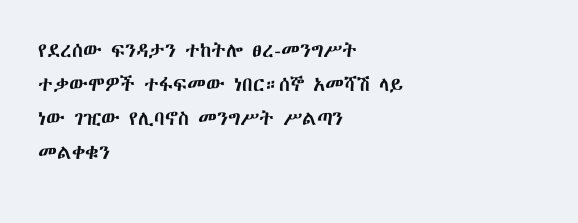የደረሰው ፍንዳታን ተከትሎ ፀረ-መንግሥት ተቃውሞዎች ተፋፍመው ነበር።ሰኞ አመሻሽ ላይ ነው ገዢው የሊባኖስ መንግሥት ሥልጣን መልቀቁን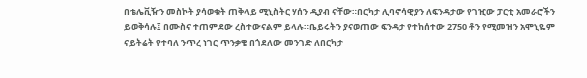በቴሌቪዥን መስኮት ያሳወቁት ጠቅላይ ሚኒስትር ሃሰን ዲያብ ናቸው።በርካታ ሊባኖሳዊያን ለፍንዳታው የገዢው ፓርቲ አመራሮችን ይወቅሳሉ፤ በሙስና ተጠምደው ረስተውናልም ይላሉ።ቤይሩትን ያናወጠው ፍንዳታ የተከሰተው 2750 ቶን የሚመዝን አሞኒዬም ናይትሬት የተባለ ንጥረ ነገር ጥንቃቄ በጎደለው መንገድ ለበርካታ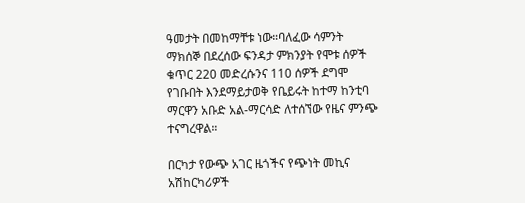ዓመታት በመከማቸቱ ነው።ባለፈው ሳምንት ማክሰኞ በደረሰው ፍንዳታ ምክንያት የሞቱ ሰዎች ቁጥር 220 መድረሱንና 110 ሰዎች ደግሞ የገቡበት እንደማይታወቅ የቤይሩት ከተማ ከንቲባ ማርዋን አቡድ አል-ማርሳድ ለተሰኘው የዜና ምንጭ ተናግረዋል።

በርካታ የውጭ አገር ዜጎችና የጭነት መኪና አሽከርካሪዎች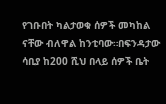የገቡበት ካልታወቁ ሰዎች መካከል ናቸው ብለዋል ከንቲባው።በፍንዳታው ሳቢያ ከ200 ሺህ በላይ ሰዎች ቤት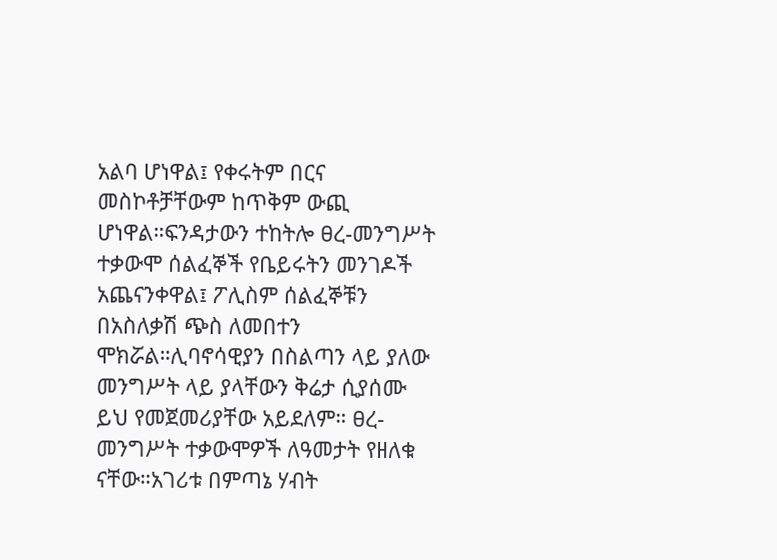አልባ ሆነዋል፤ የቀሩትም በርና መስኮቶቻቸውም ከጥቅም ውጪ ሆነዋል።ፍንዳታውን ተከትሎ ፀረ-መንግሥት ተቃውሞ ሰልፈኞች የቤይሩትን መንገዶች አጨናንቀዋል፤ ፖሊስም ሰልፈኞቹን በአስለቃሽ ጭስ ለመበተን ሞክሯል።ሊባኖሳዊያን በስልጣን ላይ ያለው መንግሥት ላይ ያላቸውን ቅሬታ ሲያሰሙ ይህ የመጀመሪያቸው አይደለም። ፀረ-መንግሥት ተቃውሞዎች ለዓመታት የዘለቁ ናቸው።አገሪቱ በምጣኔ ሃብት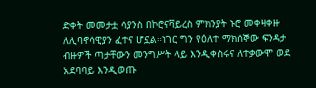ድቀት መመታቷ ሳያንስ በኮሮናቫይረስ ምክንያት ኑሮ መቀዛቀዙ ለሊባኖሳዊያን ፈተና ሆኗል።ነገር ግን የዕለተ ማክሰኞው ፍንዳታ ብዙዎች ጣታቸውን መንግሥት ላይ እንዲቀስሩና ለተቃውሞ ወደ አደባባይ እንዲወጡ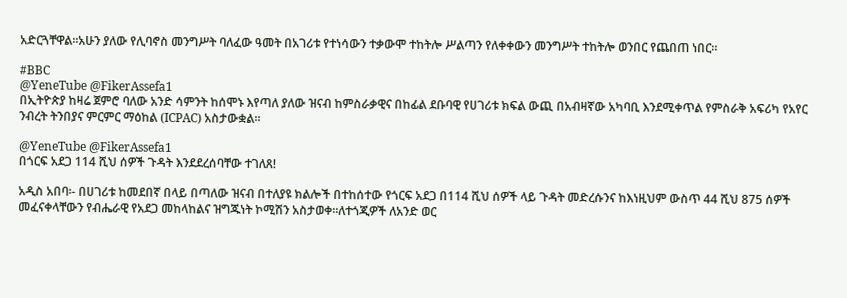አድርጓቸዋል።አሁን ያለው የሊባኖስ መንግሥት ባለፈው ዓመት በአገሪቱ የተነሳውን ተቃውሞ ተከትሎ ሥልጣን የለቀቀውን መንግሥት ተከትሎ ወንበር የጨበጠ ነበር።

#BBC
@YeneTube @FikerAssefa1
በኢትዮጵያ ከዛሬ ጀምሮ ባለው አንድ ሳምንት ከሰሞኑ እየጣለ ያለው ዝናብ ከምስራቃዊና በከፊል ደቡባዊ የሀገሪቱ ክፍል ውጪ በአብዛኛው አካባቢ እንደሚቀጥል የምስራቅ አፍሪካ የአየር ንብረት ትንበያና ምርምር ማዕከል (ICPAC) አስታውቋል።

@YeneTube @FikerAssefa1
በጎርፍ አደጋ 114 ሺህ ሰዎች ጉዳት እንደደረሰባቸው ተገለጸ!

አዲስ አበባ፡- በሀገሪቱ ከመደበኛ በላይ በጣለው ዝናብ በተለያዩ ክልሎች በተከሰተው የጎርፍ አደጋ በ114 ሺህ ሰዎች ላይ ጉዳት መድረሱንና ከእነዚህም ውስጥ 44 ሺህ 875 ሰዎች መፈናቀላቸውን የብሔራዊ የአደጋ መከላከልና ዝግጁነት ኮሚሽን አስታወቀ።ለተጎጂዎች ለአንድ ወር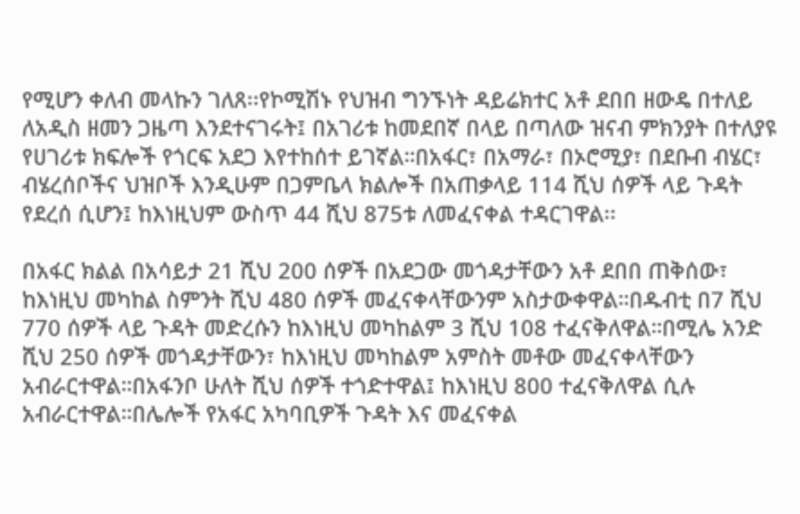የሚሆን ቀለብ መላኩን ገለጸ፡፡የኮሚሽኑ የህዝብ ግንኙነት ዳይሬክተር አቶ ደበበ ዘውዴ በተለይ ለአዲስ ዘመን ጋዜጣ እንደተናገሩት፤ በአገሪቱ ከመደበኛ በላይ በጣለው ዝናብ ምክንያት በተለያዩ የሀገሪቱ ክፍሎች የጎርፍ አደጋ እየተከሰተ ይገኛል።በአፋር፣ በአማራ፣ በኦሮሚያ፣ በደቡብ ብሄር፣ ብሄረሰቦችና ህዝቦች እንዲሁም በጋምቤላ ክልሎች በአጠቃላይ 114 ሺህ ሰዎች ላይ ጉዳት የደረሰ ሲሆን፤ ከእነዚህም ውስጥ 44 ሺህ 875ቱ ለመፈናቀል ተዳርገዋል፡፡

በአፋር ክልል በአሳይታ 21 ሺህ 200 ሰዎች በአደጋው መጎዳታቸውን አቶ ደበበ ጠቅሰው፣ ከእነዚህ መካከል ስምንት ሺህ 480 ሰዎች መፈናቀላቸውንም አስታውቀዋል።በዱብቲ በ7 ሺህ 770 ሰዎች ላይ ጉዳት መድረሱን ከእነዚህ መካከልም 3 ሺህ 108 ተፈናቅለዋል።በሚሌ አንድ ሺህ 250 ሰዎች መጎዳታቸውን፣ ከእነዚህ መካከልም አምስት መቶው መፈናቀላቸውን አብራርተዋል።በአፋንቦ ሁለት ሺህ ሰዎች ተጎድተዋል፤ ከእነዚህ 800 ተፈናቅለዋል ሲሉ አብራርተዋል።በሌሎች የአፋር አካባቢዎች ጉዳት እና መፈናቀል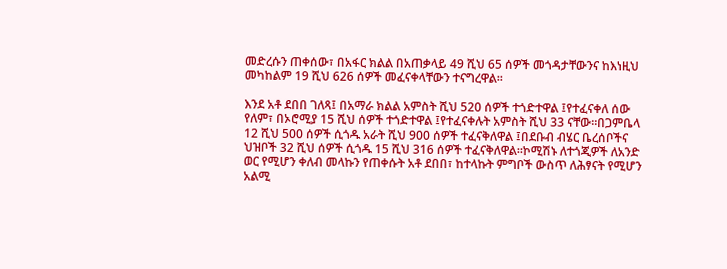መድረሱን ጠቀሰው፣ በአፋር ክልል በአጠቃላይ 49 ሺህ 65 ሰዎች መጎዳታቸውንና ከእነዚህ መካከልም 19 ሺህ 626 ሰዎች መፈናቀላቸውን ተናግረዋል፡፡

እንደ አቶ ደበበ ገለጻ፤ በአማራ ክልል አምስት ሺህ 520 ሰዎች ተጎድተዋል ፤የተፈናቀለ ሰው የለም፣ በኦሮሚያ 15 ሺህ ሰዎች ተጎድተዋል ፤የተፈናቀሉት አምስት ሺህ 33 ናቸው።በጋምቤላ 12 ሺህ 500 ሰዎች ሲጎዱ አራት ሺህ 900 ሰዎች ተፈናቅለዋል ፤በደቡብ ብሄር ቤረሰቦችና ህዝቦች 32 ሺህ ሰዎች ሲጎዱ 15 ሺህ 316 ሰዎች ተፈናቅለዋል።ኮሚሽኑ ለተጎጂዎች ለአንድ ወር የሚሆን ቀለብ መላኩን የጠቀሱት አቶ ደበበ፣ ከተላኩት ምግቦች ውስጥ ለሕፃናት የሚሆን አልሚ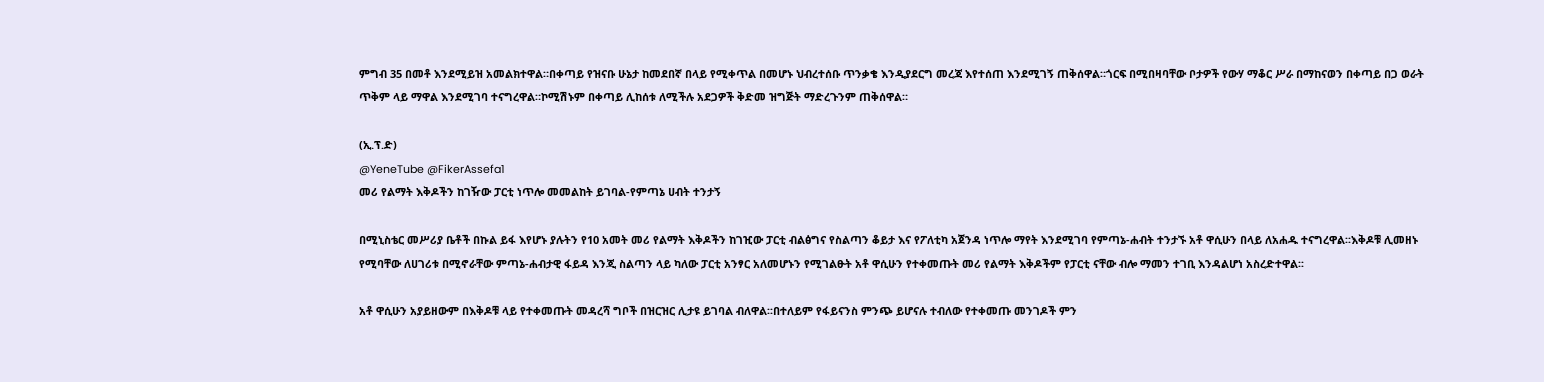ምግብ 35 በመቶ እንደሚይዝ አመልክተዋል።በቀጣይ የዝናቡ ሁኔታ ከመደበኛ በላይ የሚቀጥል በመሆኑ ህብረተሰቡ ጥንቃቄ እንዲያደርግ መረጃ እየተሰጠ እንደሚገኝ ጠቅሰዋል።ጎርፍ በሚበዛባቸው ቦታዎች የውሃ ማቆር ሥራ በማከናወን በቀጣይ በጋ ወራት ጥቅም ላይ ማዋል እንደሚገባ ተናግረዋል።ኮሚሽኑም በቀጣይ ሊከሰቱ ለሚችሉ አደጋዎች ቅድመ ዝግጅት ማድረጉንም ጠቅሰዋል።

(ኢ.ፕ.ድ)
@YeneTube @FikerAssefa1
መሪ የልማት እቅዶችን ከገዥው ፓርቲ ነጥሎ መመልከት ይገባል-የምጣኔ ሀብት ተንታኝ

በሚኒስቴር መሥሪያ ቤቶች በኩል ይፋ እየሆኑ ያሉትን የ10 አመት መሪ የልማት እቅዶችን ከገዢው ፓርቲ ብልፅግና የስልጣን ቆይታ እና የፖለቲካ አጀንዳ ነጥሎ ማየት እንደሚገባ የምጣኔ-ሐብት ተንታኙ አቶ ዋሲሁን በላይ ለአሐዱ ተናግረዋል፡፡እቅዶቹ ሊመዘኑ የሚባቸው ለሀገሪቱ በሚኖራቸው ምጣኔ-ሐብታዊ ፋይዳ እንጂ ስልጣን ላይ ካለው ፓርቲ አንፃር አለመሆኑን የሚገልፁት አቶ ዋሲሁን የተቀመጡት መሪ የልማት እቅዶችም የፓርቲ ናቸው ብሎ ማመን ተገቢ እንዳልሆነ አስረድተዋል፡፡

አቶ ዋሲሁን አያይዘውም በእቅዶቹ ላይ የተቀመጡት መዳረሻ ግቦች በዝርዝር ሊታዩ ይገባል ብለዋል፡፡በተለይም የፋይናንስ ምንጭ ይሆናሉ ተብለው የተቀመጡ መንገዶች ምን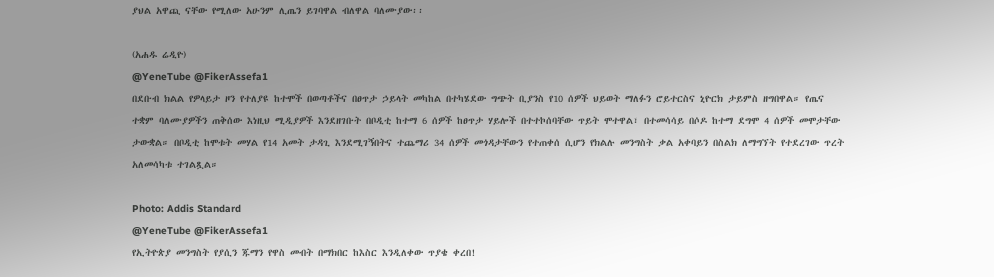ያህል አዋጪ ናቸው የሚለው አሁንም ሊጤን ይገባዋል ብለዋል ባለሙያው፡፡

(አሐዱ ሬዲዮ)
@YeneTube @FikerAssefa1
በደቡብ ክልል የዎላይታ ዞን የተለያዩ ከተሞች በወጣቶችና በፀጥታ ኃይላት መካከል በተካሄደው ግጭት ቢያንስ የ10 ሰዎች ህይወት ማለፉን ሮይተርስና ኒዮርክ ታይምስ ዘግበዋል። የጤና ተቋም ባለሙያዎችን ጠቅሰው እነዚህ ሚዲያዎች እንደዘገቡት በቦዲቲ ከተማ 6 ሰዎች ከፀጥታ ሃይሎች በተተኮሰባቸው ጥይት ሞተዋል፣ በተመሳሳይ በሶዶ ከተማ ደግሞ 4 ሰዎች መሞታቸው ታውቋል። በቦዲቲ ከሞቱት መሃል የ14 አመት ታዳጊ እንደሚገኝበትና ተጨማሪ 34 ሰዎች መጎዳታቸውን የተጠቀሰ ሲሆን የክልሉ መንግስት ቃል አቀባይን በስልክ ለማግኘት የተደረገው ጥረት አለመሳካቱ ተገልጿል።

Photo: Addis Standard
@YeneTube @FikerAssefa1
የኢትዮጵያ መንግስት የያሲን ጁማን የዋስ መብት በማክበር ከእስር እንዲለቀው ጥያቄ ቀረበ!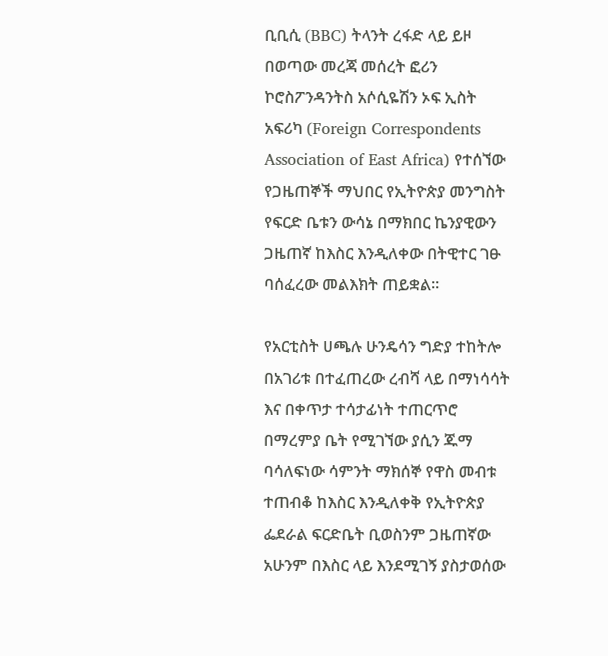ቢቢሲ (BBC) ትላንት ረፋድ ላይ ይዞ በወጣው መረጃ መሰረት ፎሪን ኮሮስፖንዳንትስ አሶሲዬሽን ኦፍ ኢስት አፍሪካ (Foreign Correspondents Association of East Africa) የተሰኘው የጋዜጠኞች ማህበር የኢትዮጵያ መንግስት የፍርድ ቤቱን ውሳኔ በማክበር ኬንያዊውን ጋዜጠኛ ከእስር እንዲለቀው በትዊተር ገፁ ባሰፈረው መልእክት ጠይቋል።

የአርቲስት ሀጫሉ ሁንዴሳን ግድያ ተከትሎ በአገሪቱ በተፈጠረው ረብሻ ላይ በማነሳሳት እና በቀጥታ ተሳታፊነት ተጠርጥሮ በማረምያ ቤት የሚገኘው ያሲን ጁማ ባሳለፍነው ሳምንት ማክሰኞ የዋስ መብቱ ተጠብቆ ከእስር እንዲለቀቅ የኢትዮጵያ ፌደራል ፍርድቤት ቢወስንም ጋዜጠኛው አሁንም በእስር ላይ እንደሚገኝ ያስታወሰው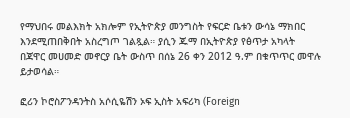የማህበሩ መልእክት አክሎም የኢትዮጵያ መንግስት የፍርድ ቤቱን ውሳኔ ማክበር እንደሚጠበቅበት አስረግጦ ገልጿል። ያሲን ጁማ በኢትዮጵያ የፅጥታ አካላት በጃዋር መሀመድ መኖርያ ቤት ውስጥ በሰኔ 26 ቀን 2012 ዓ.ም በቁጥጥር መዋሉ ይታወሳል።

ፎሪን ኮሮስፖንዳንትስ አሶሲዬሽን ኦፍ ኢስት አፍሪካ (Foreign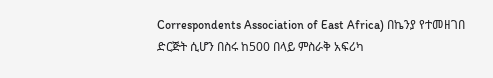Correspondents Association of East Africa) በኬንያ የተመዘገበ ድርጅት ሲሆን በስሩ ከ500 በላይ ምስራቅ አፍሪካ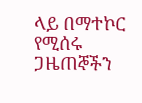ላይ በማተኮር የሚሰሩ ጋዜጠኞችን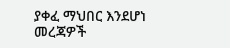ያቀፈ ማህበር እንደሆነ መረጃዎች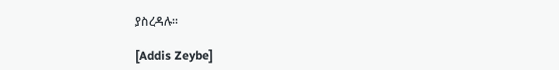ያስረዳሉ።

[Addis Zeybe]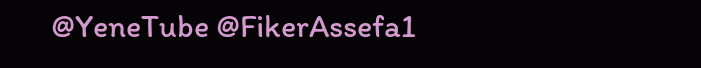@YeneTube @FikerAssefa1